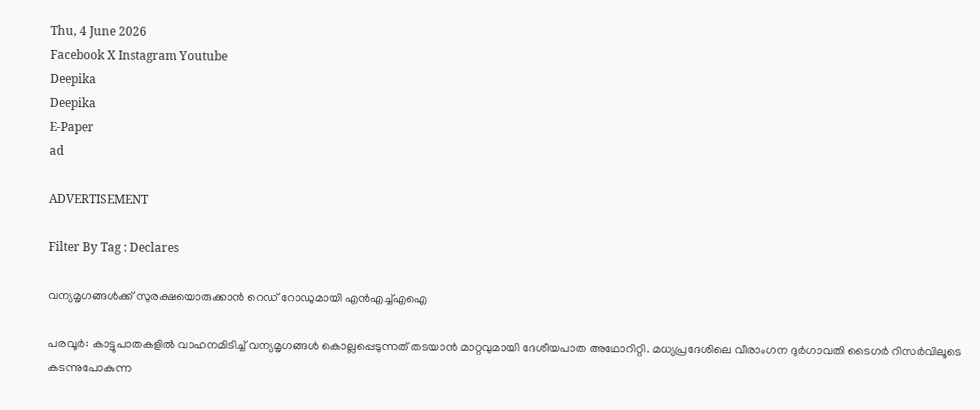Thu, 4 June 2026
Facebook X Instagram Youtube
Deepika
Deepika
E-Paper
ad

ADVERTISEMENT

Filter By Tag : Declares

വന്യമൃഗങ്ങള്‍ക്ക് സുരക്ഷയൊരുക്കാന്‍ റെഡ് റോഡുമായി എന്‍എച്ച്എഐ

പരവൂര്‍: കാട്ടുപാതകളില്‍ വാഹനമിടിച്ച് വന്യമൃഗങ്ങള്‍ കൊല്ലപ്പെടുന്നത് തടയാന്‍ മാറ്റവുമായി ദേശീയപാത അഥോറിറ്റി. മധ്യപ്രദേശിലെ വീരാംഗന ദുര്‍ഗാവതി ടൈഗര്‍ റിസര്‍വിലൂടെ കടന്നുപോകുന്ന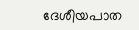ദേശീയപാത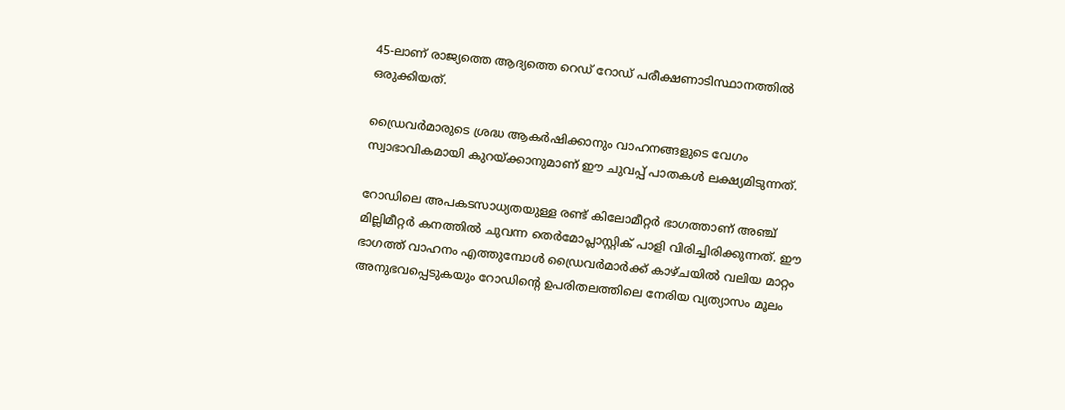45-ലാണ് രാജ്യത്തെ ആദ്യത്തെ റെഡ് റോഡ് പരീക്ഷണാടിസ്ഥാനത്തില്‍ ഒരുക്കിയത്.

ഡ്രൈവര്‍മാരുടെ ശ്രദ്ധ ആകര്‍ഷിക്കാനും വാഹനങ്ങളുടെ വേഗം സ്വാഭാവികമായി കുറയ്ക്കാനുമാണ് ഈ ചുവപ്പ് പാതകള്‍ ലക്ഷ്യമിടുന്നത്.

റോഡിലെ അപകടസാധ്യതയുള്ള രണ്ട് കിലോമീറ്റര്‍ ഭാഗത്താണ് അഞ്ച് മില്ലിമീറ്റര്‍ കനത്തില്‍ ചുവന്ന തെര്‍മോപ്ലാസ്റ്റിക് പാളി വിരിച്ചിരിക്കുന്നത്. ഈ ഭാഗത്ത് വാഹനം എത്തുമ്പോള്‍ ഡ്രൈവര്‍മാര്‍ക്ക് കാഴ്ചയില്‍ വലിയ മാറ്റം അനുഭവപ്പെടുകയും റോഡിന്‍റെ ഉപരിതലത്തിലെ നേരിയ വ്യത്യാസം മൂലം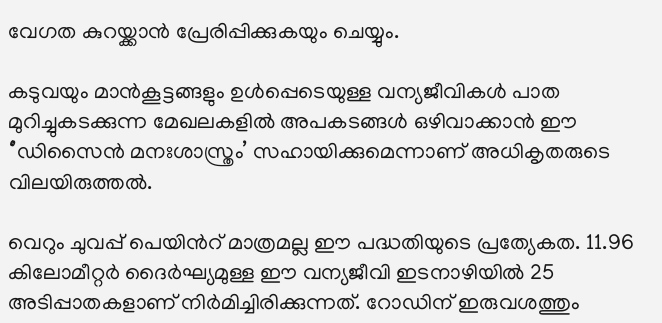വേഗത കുറയ്ക്കാന്‍ പ്രേരിപ്പിക്കുകയും ചെയ്യും.

കടുവയും മാന്‍കൂട്ടങ്ങളും ഉള്‍പ്പെടെയുള്ള വന്യജീവികള്‍ പാത മുറിച്ചുകടക്കുന്ന മേഖലകളില്‍ അപകടങ്ങള്‍ ഒഴിവാക്കാന്‍ ഈ ‘’ഡിസൈന്‍ മനഃശാസ്ത്രം’ സഹായിക്കുമെന്നാണ് അധികൃതരുടെ വിലയിരുത്തല്‍.

വെറും ചുവപ്പ് പെയിന്‍റ് മാത്രമല്ല ഈ പദ്ധതിയുടെ പ്രത്യേകത. 11.96 കിലോമീറ്റര്‍ ദൈര്‍ഘ്യമുള്ള ഈ വന്യജീവി ഇടനാഴിയില്‍ 25 അടിപ്പാതകളാണ് നിര്‍മിച്ചിരിക്കുന്നത്. റോഡിന് ഇരുവശത്തും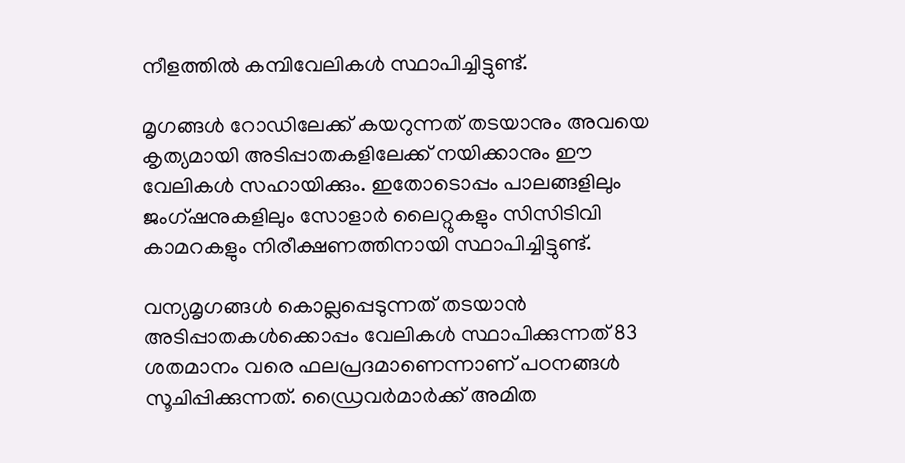നീളത്തില്‍ കമ്പിവേലികള്‍ സ്ഥാപിച്ചിട്ടുണ്ട്.

മൃഗങ്ങള്‍ റോഡിലേക്ക് കയറുന്നത് തടയാനും അവയെ കൃത്യമായി അടിപ്പാതകളിലേക്ക് നയിക്കാനും ഈ വേലികള്‍ സഹായിക്കും. ഇതോടൊപ്പം പാലങ്ങളിലും ജംഗ്ഷനുകളിലും സോളാര്‍ ലൈറ്റുകളും സിസിടിവി കാമറകളും നിരീക്ഷണത്തിനായി സ്ഥാപിച്ചിട്ടുണ്ട്.

വന്യമൃഗങ്ങള്‍ കൊല്ലപ്പെടുന്നത് തടയാന്‍ അടിപ്പാതകള്‍ക്കൊപ്പം വേലികള്‍ സ്ഥാപിക്കുന്നത് 83 ശതമാനം വരെ ഫലപ്രദമാണെന്നാണ് പഠനങ്ങള്‍ സൂചിപ്പിക്കുന്നത്. ഡ്രൈവര്‍മാര്‍ക്ക് അമിത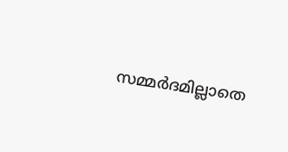സമ്മര്‍ദമില്ലാതെ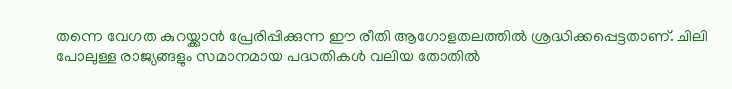തന്നെ വേഗത കുറയ്ക്കാന്‍ പ്രേരിപ്പിക്കുന്ന ഈ രീതി ആഗോളതലത്തില്‍ ശ്രദ്ധിക്കപ്പെട്ടതാണ്. ചിലി പോലുള്ള രാജ്യങ്ങളും സമാനമായ പദ്ധതികള്‍ വലിയ തോതില്‍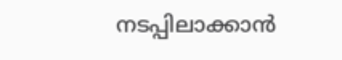നടപ്പിലാക്കാന്‍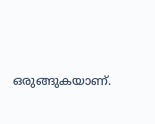ഒരുങ്ങുകയാണ്.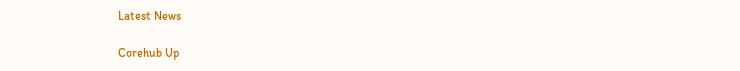Latest News

Corehub Up